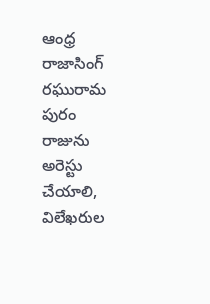ఆంధ్ర రాజాసింగ్ రఘురామ పురం రాజును అరెస్టు చేయాలి, విలేఖరుల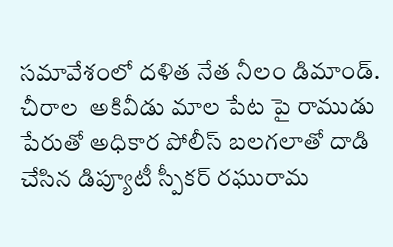సమావేశంలో దళిత నేత నీలం డిమాండ్.
చీరాల  అకివీడు మాల పేట పై రాముడు పేరుతో అధికార పోలీస్ బలగలాతో దాడి చేసిన డిప్యూటీ స్పీకర్ రఘురామ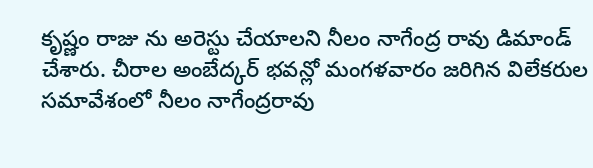కృష్ణం రాజు ను అరెస్టు చేయాలని నీలం నాగేంద్ర రావు డిమాండ్ చేశారు. చీరాల అంబేద్కర్ భవన్లో మంగళవారం జరిగిన విలేకరుల సమావేశంలో నీలం నాగేంద్రరావు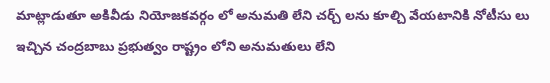మాట్లాడుతూ అకివీడు నియోజకవర్గం లో అనుమతి లేని చర్చ్ లను కూల్చి వేయటానికి నోటీసు లు ఇచ్చిన చంద్రబాబు ప్రభుత్వం రాష్ట్రం లోని అనుమతులు లేని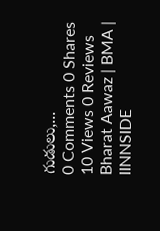గుడులు,...
0 Comments 0 Shares 10 Views 0 Reviews
Bharat Aawaz | BMA | IINNSIDE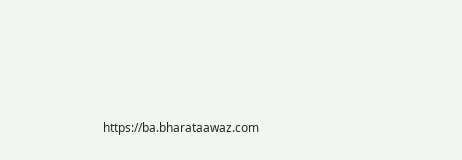https://ba.bharataawaz.com